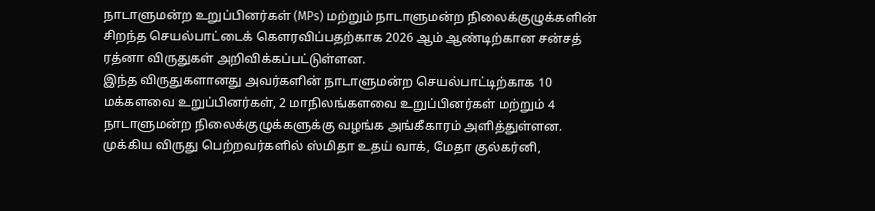நாடாளுமன்ற உறுப்பினர்கள் (MPs) மற்றும் நாடாளுமன்ற நிலைக்குழுக்களின் சிறந்த செயல்பாட்டைக் கௌரவிப்பதற்காக 2026 ஆம் ஆண்டிற்கான சன்சத் ரத்னா விருதுகள் அறிவிக்கப்பட்டுள்ளன.
இந்த விருதுகளானது அவர்களின் நாடாளுமன்ற செயல்பாட்டிற்காக 10 மக்களவை உறுப்பினர்கள், 2 மாநிலங்களவை உறுப்பினர்கள் மற்றும் 4 நாடாளுமன்ற நிலைக்குழுக்களுக்கு வழங்க அங்கீகாரம் அளித்துள்ளன.
முக்கிய விருது பெற்றவர்களில் ஸ்மிதா உதய் வாக், மேதா குல்கர்னி,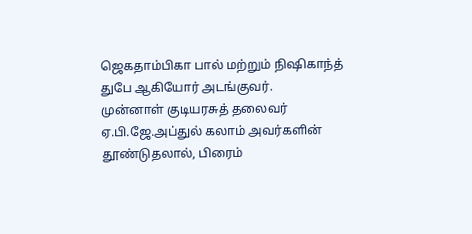ஜெகதாம்பிகா பால் மற்றும் நிஷிகாந்த் துபே ஆகியோர் அடங்குவர்.
முன்னாள் குடியரசுத் தலைவர் ஏ.பி.ஜே.அப்துல் கலாம் அவர்களின் தூண்டுதலால், பிரைம்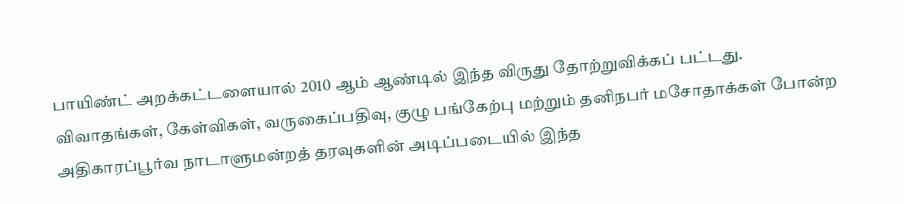பாயிண்ட் அறக்கட்டளையால் 2010 ஆம் ஆண்டில் இந்த விருது தோற்றுவிக்கப் பட்டது.
விவாதங்கள், கேள்விகள், வருகைப்பதிவு, குழு பங்கேற்பு மற்றும் தனிநபர் மசோதாக்கள் போன்ற அதிகாரப்பூர்வ நாடாளுமன்றத் தரவுகளின் அடிப்படையில் இந்த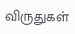விருதுகள்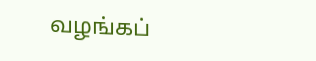வழங்கப்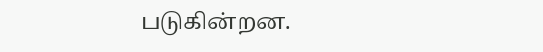படுகின்றன.